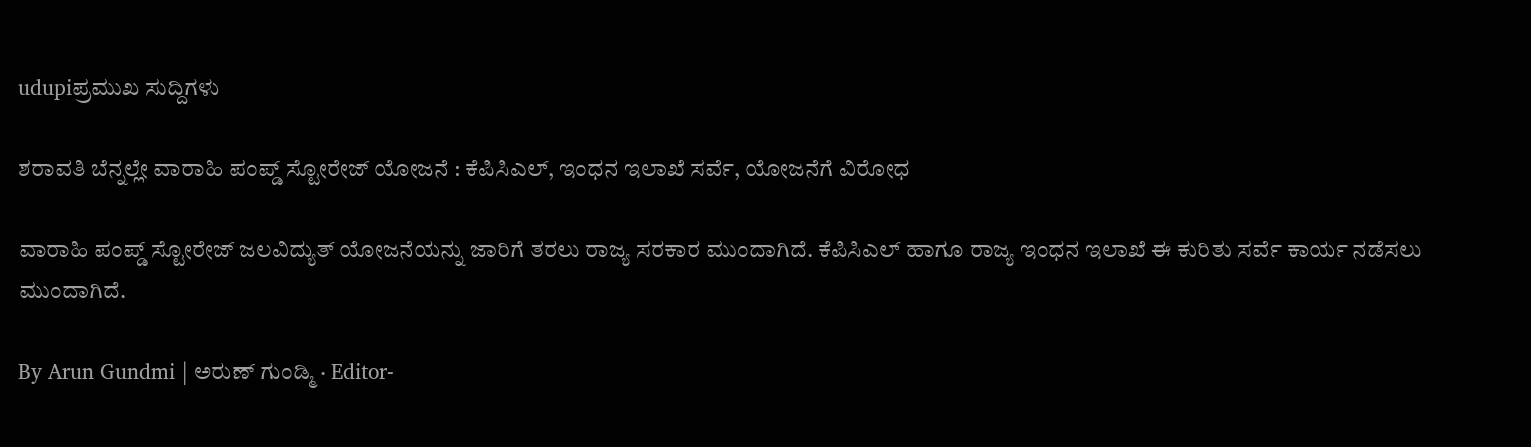udupiಪ್ರಮುಖ ಸುದ್ದಿಗಳು

ಶರಾವತಿ ಬೆನ್ನಲ್ಲೇ ವಾರಾಹಿ ಪಂಪ್ಡ್‌ ಸ್ಟೋರೇಜ್‌ ಯೋಜನೆ : ಕೆಪಿಸಿಎಲ್‌, ಇಂಧನ ಇಲಾಖೆ ಸರ್ವೆ, ಯೋಜನೆಗೆ ವಿರೋಧ

ವಾರಾಹಿ ಪಂಪ್ಡ್‌ ಸ್ಟೋರೇಜ್‌ ಜಲವಿದ್ಯುತ್‌ ಯೋಜನೆಯನ್ನು ಜಾರಿಗೆ ತರಲು ರಾಜ್ಯ ಸರಕಾರ ಮುಂದಾಗಿದೆ. ಕೆಪಿಸಿಎಲ್‌ ಹಾಗೂ ರಾಜ್ಯ ಇಂಧನ ಇಲಾಖೆ ಈ ಕುರಿತು ಸರ್ವೆ ಕಾರ್ಯ ನಡೆಸಲು ಮುಂದಾಗಿದೆ.

By Arun Gundmi | ಅರುಣ್‌ ಗುಂಡ್ಮಿ · Editor-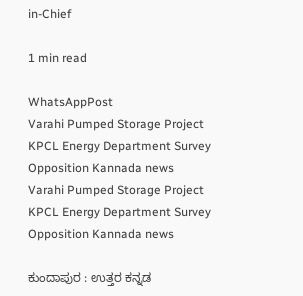in-Chief

1 min read

WhatsAppPost
Varahi Pumped Storage Project KPCL Energy Department Survey Opposition Kannada news
Varahi Pumped Storage Project KPCL Energy Department Survey Opposition Kannada news

ಕುಂದಾಪುರ : ಉತ್ತರ ಕನ್ನಡ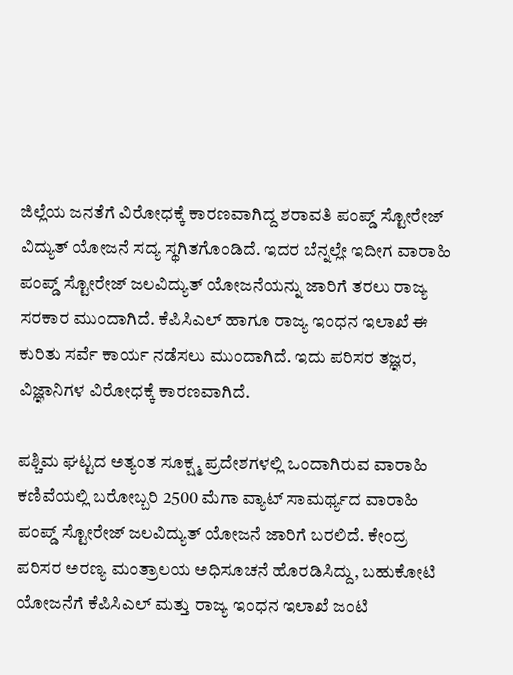ಜಿಲ್ಲೆಯ ಜನತೆಗೆ ವಿರೋಧಕ್ಕೆ ಕಾರಣವಾಗಿದ್ದ ಶರಾವತಿ ಪಂಪ್ಡ್‌ ಸ್ಟೋರೇಜ್‌ ವಿದ್ಯುತ್‌ ಯೋಜನೆ ಸದ್ಯ ಸ್ಥಗಿತಗೊಂಡಿದೆ. ಇದರ ಬೆನ್ನಲ್ಲೇ ಇದೀಗ ವಾರಾಹಿ ಪಂಪ್ಡ್‌ ಸ್ಟೋರೇಜ್‌ ಜಲವಿದ್ಯುತ್‌ ಯೋಜನೆಯನ್ನು ಜಾರಿಗೆ ತರಲು ರಾಜ್ಯ ಸರಕಾರ ಮುಂದಾಗಿದೆ. ಕೆಪಿಸಿಎಲ್‌ ಹಾಗೂ ರಾಜ್ಯ ಇಂಧನ ಇಲಾಖೆ ಈ ಕುರಿತು ಸರ್ವೆ ಕಾರ್ಯ ನಡೆಸಲು ಮುಂದಾಗಿದೆ. ಇದು ಪರಿಸರ ತಜ್ಞರ, ವಿಜ್ಞಾನಿಗಳ ವಿರೋಧಕ್ಕೆ ಕಾರಣವಾಗಿದೆ.

ಪಶ್ಚಿಮ ಘಟ್ಟದ ಅತ್ಯಂತ ಸೂಕ್ಷ್ಮ ಪ್ರದೇಶಗಳಲ್ಲಿ ಒಂದಾಗಿರುವ ವಾರಾಹಿ ಕಣಿವೆಯಲ್ಲಿ ಬರೋಬ್ಬರಿ 2500 ಮೆಗಾ ವ್ಯಾಟ್‌ ಸಾಮರ್ಥ್ಯದ ವಾರಾಹಿ ಪಂಪ್ಡ್‌ ಸ್ಟೋರೇಜ್‌ ಜಲವಿದ್ಯುತ್‌ ಯೋಜನೆ ಜಾರಿಗೆ ಬರಲಿದೆ. ಕೇಂದ್ರ ಪರಿಸರ ಅರಣ್ಯ ಮಂತ್ರಾಲಯ ಅಧಿಸೂಚನೆ ಹೊರಡಿಸಿದ್ದು, ಬಹುಕೋಟಿ ಯೋಜನೆಗೆ ಕೆಪಿಸಿಎಲ್‌ ಮತ್ತು ರಾಜ್ಯ ಇಂಧನ ಇಲಾಖೆ ಜಂಟಿ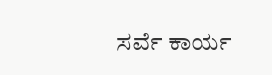ಸರ್ವೆ ಕಾರ್ಯ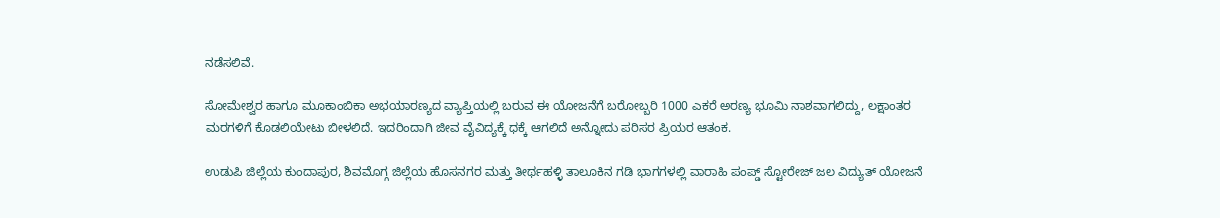ನಡೆಸಲಿವೆ.

ಸೋಮೇಶ್ವರ ಹಾಗೂ ಮೂಕಾಂಬಿಕಾ ಅಭಯಾರಣ್ಯದ ವ್ಯಾಪ್ತಿಯಲ್ಲಿ ಬರುವ ಈ ಯೋಜನೆಗೆ ಬರೋಬ್ಬರಿ 1000 ಎಕರೆ ಅರಣ್ಯ ಭೂಮಿ ನಾಶವಾಗಲಿದ್ದು, ಲಕ್ಷಾಂತರ ಮರಗಳಿಗೆ ಕೊಡಲಿಯೇಟು ಬೀಳಲಿದೆ. ಇದರಿಂದಾಗಿ ಜೀವ ವೈವಿದ್ಯಕ್ಕೆ ಧಕ್ಕೆ ಆಗಲಿದೆ ಅನ್ನೋದು ಪರಿಸರ ಪ್ರಿಯರ ಆತಂಕ.

ಉಡುಪಿ ಜಿಲ್ಲೆಯ ಕುಂದಾಪುರ, ಶಿವಮೊಗ್ಗ ಜಿಲ್ಲೆಯ ಹೊಸನಗರ ಮತ್ತು ತೀರ್ಥಹಳ್ಳಿ ತಾಲೂಕಿನ ಗಡಿ ಭಾಗಗಳಲ್ಲಿ ವಾರಾಹಿ ಪಂಪ್ಡ್‌ ಸ್ಟೋರೇಜ್‌ ಜಲ ವಿದ್ಯುತ್‌ ಯೋಜನೆ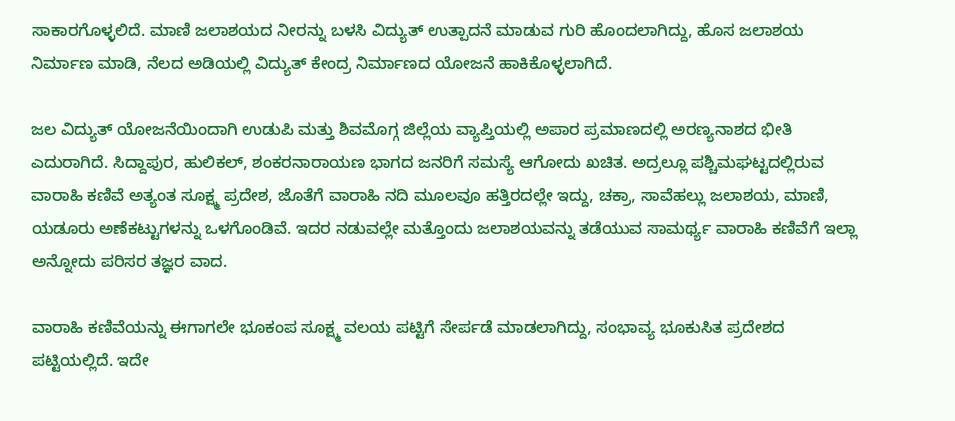ಸಾಕಾರಗೊಳ್ಳಲಿದೆ. ಮಾಣಿ ಜಲಾಶಯದ ನೀರನ್ನು ಬಳಸಿ ವಿದ್ಯುತ್‌ ಉತ್ಪಾದನೆ ಮಾಡುವ ಗುರಿ ಹೊಂದಲಾಗಿದ್ದು, ಹೊಸ ಜಲಾಶಯ ನಿರ್ಮಾಣ ಮಾಡಿ, ನೆಲದ ಅಡಿಯಲ್ಲಿ ವಿದ್ಯುತ್‌ ಕೇಂದ್ರ ನಿರ್ಮಾಣದ ಯೋಜನೆ ಹಾಕಿಕೊಳ್ಳಲಾಗಿದೆ.

ಜಲ ವಿದ್ಯುತ್‌ ಯೋಜನೆಯಿಂದಾಗಿ ಉಡುಪಿ ಮತ್ತು ಶಿವಮೊಗ್ಗ ಜಿಲ್ಲೆಯ ವ್ಯಾಪ್ತಿಯಲ್ಲಿ ಅಪಾರ ಪ್ರಮಾಣದಲ್ಲಿ ಅರಣ್ಯನಾಶದ ಭೀತಿ ಎದುರಾಗಿದೆ. ಸಿದ್ದಾಪುರ, ಹುಲಿಕಲ್‌, ಶಂಕರನಾರಾಯಣ ಭಾಗದ ಜನರಿಗೆ ಸಮಸ್ಯೆ ಆಗೋದು ಖಚಿತ. ಅದ್ರಲ್ಲೂ ಪಶ್ಚಿಮಘಟ್ಟದಲ್ಲಿರುವ ವಾರಾಹಿ ಕಣಿವೆ ಅತ್ಯಂತ ಸೂಕ್ಷ್ಮ ಪ್ರದೇಶ, ಜೊತೆಗೆ ವಾರಾಹಿ ನದಿ ಮೂಲವೂ ಹತ್ತಿರದಲ್ಲೇ ಇದ್ದು, ಚಕ್ರಾ, ಸಾವೆಹಲ್ಲು ಜಲಾಶಯ, ಮಾಣಿ, ಯಡೂರು ಅಣೆಕಟ್ಟುಗಳನ್ನು ಒಳಗೊಂಡಿವೆ. ಇದರ ನಡುವಲ್ಲೇ ಮತ್ತೊಂದು ಜಲಾಶಯವನ್ನು ತಡೆಯುವ ಸಾಮರ್ಥ್ಯ ವಾರಾಹಿ ಕಣಿವೆಗೆ ಇಲ್ಲಾ ಅನ್ನೋದು ಪರಿಸರ ತಜ್ಞರ ವಾದ.

ವಾರಾಹಿ ಕಣಿವೆಯನ್ನು ಈಗಾಗಲೇ ಭೂಕಂಪ ಸೂಕ್ಷ್ಮ ವಲಯ ಪಟ್ಟಿಗೆ ಸೇರ್ಪಡೆ ಮಾಡಲಾಗಿದ್ದು, ಸಂಭಾವ್ಯ ಭೂಕುಸಿತ ಪ್ರದೇಶದ ಪಟ್ಟಿಯಲ್ಲಿದೆ. ಇದೇ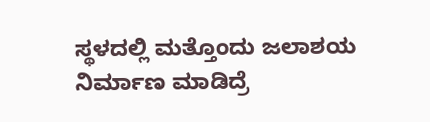ಸ್ಥಳದಲ್ಲಿ ಮತ್ತೊಂದು ಜಲಾಶಯ ನಿರ್ಮಾಣ ಮಾಡಿದ್ರೆ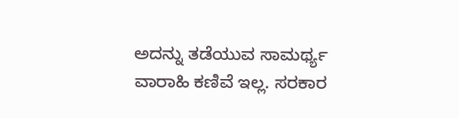ಅದನ್ನು ತಡೆಯುವ ಸಾಮರ್ಥ್ಯ ವಾರಾಹಿ ಕಣಿವೆ ಇಲ್ಲ. ಸರಕಾರ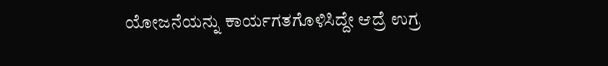ಯೋಜನೆಯನ್ನು ಕಾರ್ಯಗತಗೊಳಿಸಿದ್ದೇ ಆದ್ರೆ ಉಗ್ರ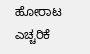ಹೋರಾಟ ಎಚ್ಚರಿಕೆ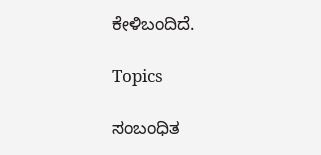ಕೇಳಿಬಂದಿದೆ.

Topics

ಸಂಬಂಧಿತ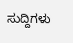ಸುದ್ದಿಗಳು